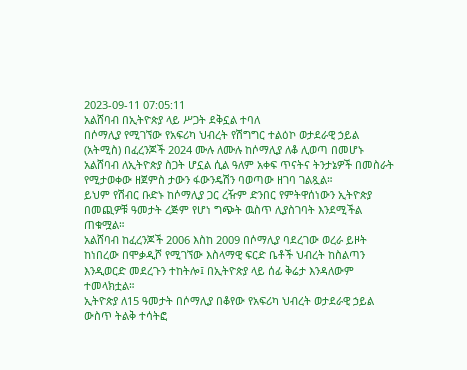2023-09-11 07:05:11
አልሸባብ በኢትዮጵያ ላይ ሥጋት ደቅኗል ተባለ
በሶማሊያ የሚገኘው የአፍሪካ ህብረት የሽግግር ተልዕኮ ወታደራዊ ኃይል (አትሚስ) በፈረንጆች 2024 ሙሉ ለሙሉ ከሶማሊያ ለቆ ሊወጣ በመሆኑ አልሸባብ ለኢትዮጵያ ስጋት ሆኗል ሲል ዓለም አቀፍ ጥናትና ትንታኔዎች በመስራት የሚታወቀው ዘጀምስ ታውን ፋውንዴሽን ባወጣው ዘገባ ገልጿል።
ይህም የሽብር ቡድኑ ከሶማሊያ ጋር ረዥም ድንበር የምትዋሰነውን ኢትዮጵያ በመጪዎቹ ዓመታት ረጅም የሆነ ግጭት ዉስጥ ሊያስገባት እንደሚችል ጠቁሟል።
አልሸባብ ከፈረንጆች 2006 እስከ 2009 በሶማሊያ ባደረገው ወረራ ይዞት ከነበረው በሞቃዲሾ የሚገኘው እስላማዊ ፍርድ ቤቶች ህብረት ከስልጣን እንዲወርድ መደረጉን ተከትሎ፤ በኢትዮጵያ ላይ ሰፊ ቅሬታ እንዳለውም ተመላክቷል።
ኢትዮጵያ ለ15 ዓመታት በሶማሊያ በቆየው የአፍሪካ ህብረት ወታደራዊ ኃይል ውስጥ ትልቅ ተሳትፎ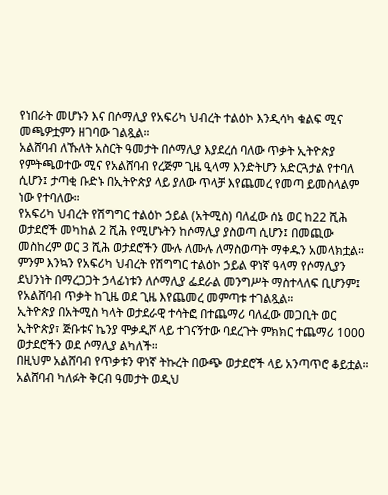የነበራት መሆኑን እና በሶማሊያ የአፍሪካ ህብረት ተልዕኮ እንዲሳካ ቁልፍ ሚና መጫዎቷምን ዘገባው ገልጿል።
አልሸባብ ለኹለት አስርት ዓመታት በሶማሊያ እያደረሰ ባለው ጥቃት ኢትዮጵያ የምትጫወተው ሚና የአልሸባብ የረጅም ጊዜ ዒላማ እንድትሆን አድርጓታል የተባለ ሲሆን፤ ታጣቂ ቡድኑ በኢትዮጵያ ላይ ያለው ጥላቻ እየጨመረ የመጣ ይመስላልም ነው የተባለው።
የአፍሪካ ህብረት የሽግግር ተልዕኮ ኃይል (አትሚስ) ባለፈው ሰኔ ወር ከ22 ሺሕ ወታደሮች መካከል 2 ሺሕ የሚሆኑትን ከሶማሊያ ያስወጣ ሲሆን፤ በመጪው መስከረም ወር 3 ሺሕ ወታደሮችን ሙሉ ለሙሉ ለማስወጣት ማቀዱን አመላክቷል።
ምንም እንኳን የአፍሪካ ህብረት የሽግግር ተልዕኮ ኃይል ዋነኛ ዓላማ የሶማሊያን ደህንነት በማረጋጋት ኃላፊነቱን ለሶማሊያ ፌደራል መንግሥት ማስተላለፍ ቢሆንም፤ የአልሸባብ ጥቃት ከጊዜ ወደ ጊዜ እየጨመረ መምጣቱ ተገልጿል።
ኢትዮጵያ በአትሚስ ካላት ወታደራዊ ተሳትፎ በተጨማሪ ባለፈው መጋቢት ወር ኢትዮጵያ፣ ጅቡቱና ኬንያ ሞቃዲሾ ላይ ተገናኝተው ባደረጉት ምክክር ተጨማሪ 1000 ወታደሮችን ወደ ሶማሊያ ልካለች።
በዚህም አልሸባብ የጥቃቱን ዋነኛ ትኩረት በውጭ ወታደሮች ላይ አንጣጥሮ ቆይቷል።
አልሸባብ ካለፉት ቅርብ ዓመታት ወዲህ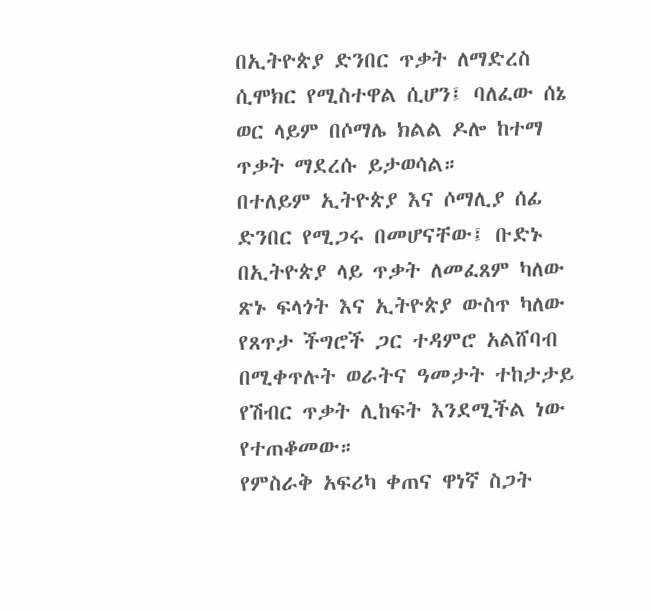በኢትዮጵያ ድንበር ጥቃት ለማድረስ ሲሞክር የሚስተዋል ሲሆን፤ ባለፈው ሰኔ ወር ላይም በሶማሌ ክልል ዶሎ ከተማ ጥቃት ማደረሱ ይታወሳል።
በተለይም ኢትዮጵያ እና ሶማሊያ ሰፊ ድንበር የሚጋሩ በመሆናቸው፤ ቡድኑ በኢትዮጵያ ላይ ጥቃት ለመፈጸም ካለው ጽኑ ፍላጎት እና ኢትዮጵያ ውስጥ ካለው የጸጥታ ችግሮች ጋር ተዳምሮ አልሸባብ በሚቀጥሉት ወራትና ዓመታት ተከታታይ የሽብር ጥቃት ሊከፍት እንደሚችል ነው የተጠቆመው።
የምስራቅ አፍሪካ ቀጠና ዋነኛ ስጋት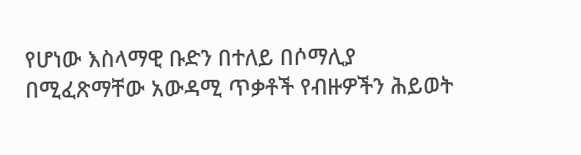የሆነው እስላማዊ ቡድን በተለይ በሶማሊያ በሚፈጽማቸው አውዳሚ ጥቃቶች የብዙዎችን ሕይወት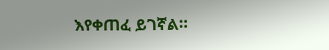እየቀጠፈ ይገኛል።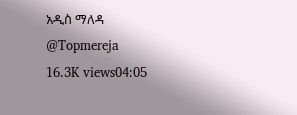አዲስ ማለዳ
@Topmereja
16.3K views04:05